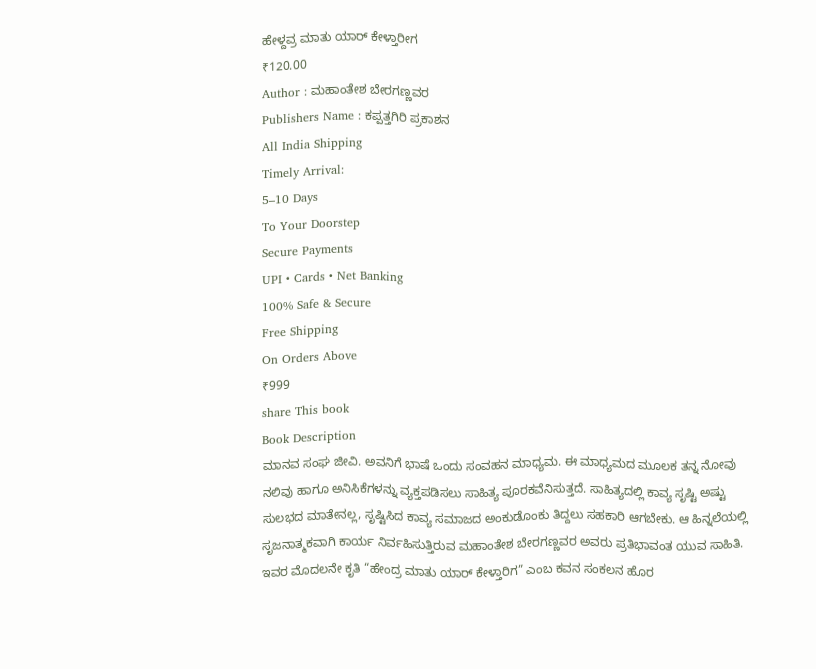ಹೇಳ್ದವ್ರ ಮಾತು ಯಾರ್ ಕೇಳ್ತಾರೀಗ
₹120.00
Author : ಮಹಾಂತೇಶ ಬೇರಗಣ್ಣವರ
Publishers Name : ಕಪ್ಪತ್ತಗಿರಿ ಪ್ರಕಾಶನ
All India Shipping
Timely Arrival:
5–10 Days
To Your Doorstep
Secure Payments
UPI • Cards • Net Banking
100% Safe & Secure
Free Shipping
On Orders Above
₹999
share This book
Book Description
ಮಾನವ ಸಂಘ ಜೀವಿ. ಅವನಿಗೆ ಭಾಷೆ ಒಂದು ಸಂವಹನ ಮಾಧ್ಯಮ. ಈ ಮಾಧ್ಯಮದ ಮೂಲಕ ತನ್ನ ನೋವು ನಲಿವು ಹಾಗೂ ಅನಿಸಿಕೆಗಳನ್ನು ವ್ಯಕ್ತಪಡಿಸಲು ಸಾಹಿತ್ಯ ಪೂರಕವೆನಿಸುತ್ತದೆ. ಸಾಹಿತ್ಯದಲ್ಲಿ ಕಾವ್ಯ ಸೃಷ್ಟಿ ಅಷ್ಟು ಸುಲಭದ ಮಾತೇನಲ್ಲ, ಸೃಷ್ಟಿಸಿದ ಕಾವ್ಯ ಸಮಾಜದ ಅಂಕುಡೊಂಕು ತಿದ್ದಲು ಸಹಕಾರಿ ಆಗಬೇಕು. ಆ ಹಿನ್ನಲೆಯಲ್ಲಿ ಸೃಜನಾತ್ಮಕವಾಗಿ ಕಾರ್ಯ ನಿರ್ವಹಿಸುತ್ತಿರುವ ಮಹಾಂತೇಶ ಬೇರಗಣ್ಣವರ ಅವರು ಪ್ರತಿಭಾವಂತ ಯುವ ಸಾಹಿತಿ. ಇವರ ಮೊದಲನೇ ಕೃತಿ “ಹೇಂದ್ರ ಮಾತು ಯಾರ್ ಕೇಳ್ತಾರಿಗ” ಎಂಬ ಕವನ ಸಂಕಲನ ಹೊರ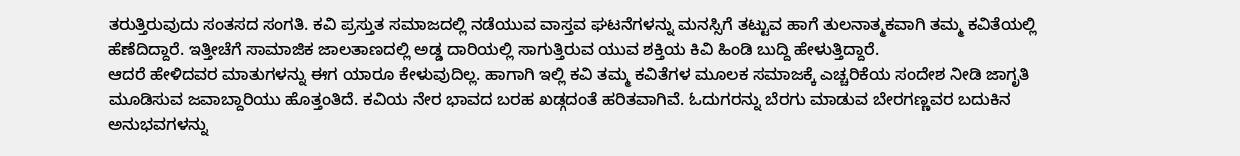ತರುತ್ತಿರುವುದು ಸಂತಸದ ಸಂಗತಿ. ಕವಿ ಪ್ರಸ್ತುತ ಸಮಾಜದಲ್ಲಿ ನಡೆಯುವ ವಾಸ್ತವ ಘಟನೆಗಳನ್ನು ಮನಸ್ಸಿಗೆ ತಟ್ಟುವ ಹಾಗೆ ತುಲನಾತ್ಮಕವಾಗಿ ತಮ್ಮ ಕವಿತೆಯಲ್ಲಿ ಹೆಣೆದಿದ್ದಾರೆ. ಇತ್ತೀಚೆಗೆ ಸಾಮಾಜಿಕ ಜಾಲತಾಣದಲ್ಲಿ ಅಡ್ಡ ದಾರಿಯಲ್ಲಿ ಸಾಗುತ್ತಿರುವ ಯುವ ಶಕ್ತಿಯ ಕಿವಿ ಹಿಂಡಿ ಬುದ್ದಿ ಹೇಳುತ್ತಿದ್ದಾರೆ.
ಆದರೆ ಹೇಳಿದವರ ಮಾತುಗಳನ್ನು ಈಗ ಯಾರೂ ಕೇಳುವುದಿಲ್ಲ. ಹಾಗಾಗಿ ಇಲ್ಲಿ ಕವಿ ತಮ್ಮ ಕವಿತೆಗಳ ಮೂಲಕ ಸಮಾಜಕ್ಕೆ ಎಚ್ಚರಿಕೆಯ ಸಂದೇಶ ನೀಡಿ ಜಾಗೃತಿ ಮೂಡಿಸುವ ಜವಾಬ್ದಾರಿಯು ಹೊತ್ತಂತಿದೆ. ಕವಿಯ ನೇರ ಭಾವದ ಬರಹ ಖಡ್ಗದಂತೆ ಹರಿತವಾಗಿವೆ. ಓದುಗರನ್ನು ಬೆರಗು ಮಾಡುವ ಬೇರಗಣ್ಣವರ ಬದುಕಿನ ಅನುಭವಗಳನ್ನು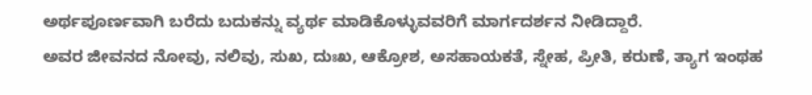ಅರ್ಥಪೂರ್ಣವಾಗಿ ಬರೆದು ಬದುಕನ್ನು ವ್ಯರ್ಥ ಮಾಡಿಕೊಳ್ಳುವವರಿಗೆ ಮಾರ್ಗದರ್ಶನ ನೀಡಿದ್ದಾರೆ.
ಅವರ ಜೀವನದ ನೋವು, ನಲಿವು, ಸುಖ, ದುಃಖ, ಆಕ್ರೋಶ, ಅಸಹಾಯಕತೆ, ಸ್ನೇಹ, ಪ್ರೀತಿ, ಕರುಣೆ, ತ್ಯಾಗ ಇಂಥಹ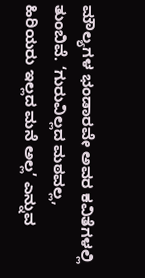ಮೌಲ್ಯಗಳ ಭಂಡಾರವೇ ಅವರ ಕವಿತೆಗಳಲ್ಲಿ ತುಂಬಿವೆ. ‘ಗುರುವಿಲ್ಲದ ಮಠವಲ್ಲ, ಹಿರಿಯರು ಇಲ್ಲದ ಮನೆ ಅಲ್ಲ’ ಎನ್ನುವ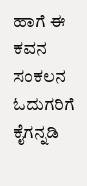ಹಾಗೆ ಈ ಕವನ ಸಂಕಲನ ಓದುಗರಿಗೆ ಕೈಗನ್ನಡಿ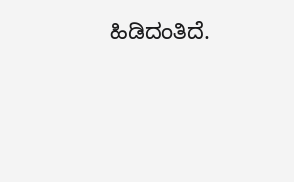ಹಿಡಿದಂತಿದೆ.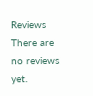Reviews
There are no reviews yet.